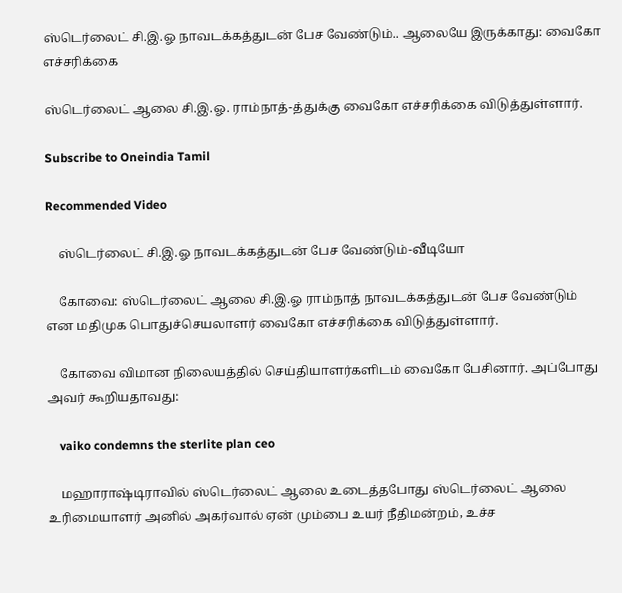ஸ்டெர்லைட் சி.இ.ஓ நாவடக்கத்துடன் பேச வேண்டும்.. ஆலையே இருக்காது: வைகோ எச்சரிக்கை

ஸ்டெர்லைட் ஆலை சி.இ.ஓ. ராம்நாத்-த்துக்கு வைகோ எச்சரிக்கை விடுத்துள்ளார்.

Subscribe to Oneindia Tamil

Recommended Video

    ஸ்டெர்லைட் சி.இ.ஓ நாவடக்கத்துடன் பேச வேண்டும்-வீடியோ

    கோவை: ஸ்டெர்லைட் ஆலை சி.இ.ஓ ராம்நாத் நாவடக்கத்துடன் பேச வேண்டும் என மதிமுக பொதுச்செயலாளர் வைகோ எச்சரிக்கை விடுத்துள்ளார்.

    கோவை விமான நிலையத்தில் செய்தியாளர்களிடம் வைகோ பேசினார். அப்போது அவர் கூறியதாவது:

    vaiko condemns the sterlite plan ceo

    மஹாராஷ்டிராவில் ஸ்டெர்லைட் ஆலை உடைத்தபோது ஸ்டெர்லைட் ஆலை உரிமையாளர் அனில் அகர்வால் ஏன் மும்பை உயர் நீதிமன்றம், உச்ச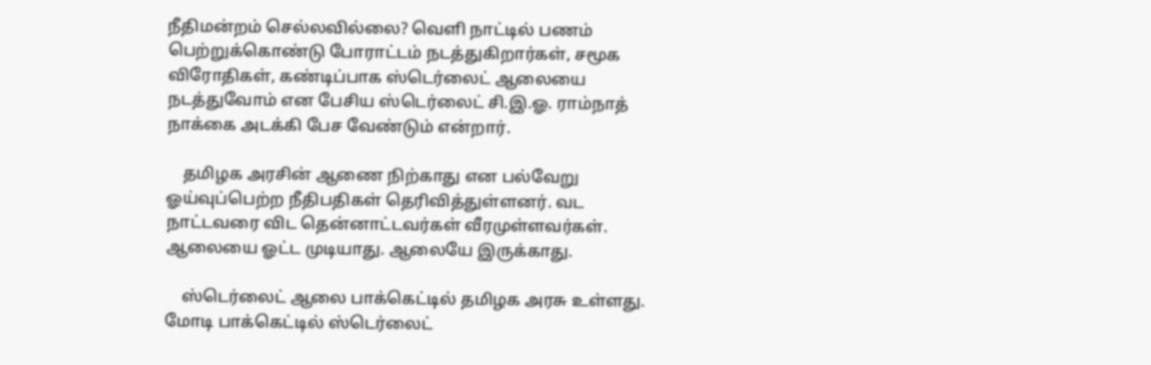நீதிமன்றம் செல்லவில்லை? வெளி நாட்டில் பணம் பெற்றுக்கொண்டு போராட்டம் நடத்துகிறார்கள், சமூக விரோதிகள், கண்டிப்பாக ஸ்டெர்லைட் ஆலையை நடத்துவோம் என பேசிய ஸ்டெர்லைட் சி.இ.ஓ. ராம்நாத் நாக்கை அடக்கி பேச வேண்டும் என்றார்.

    தமிழக அரசின் ஆணை நிற்காது என பல்வேறு ஓய்வுப்பெற்ற நீதிபதிகள் தெரிவித்துள்ளனர். வட நாட்டவரை விட தென்னாட்டவர்கள் வீரமுள்ளவர்கள். ஆலையை ஓட்ட முடியாது. ஆலையே இருக்காது.

    ஸ்டெர்லைட் ஆலை பாக்கெட்டில் தமிழக அரசு உள்ளது. மோடி பாக்கெட்டில் ஸ்டெர்லைட்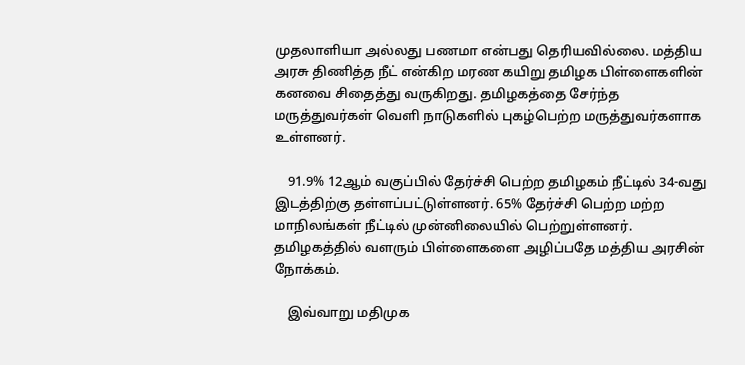முதலாளியா அல்லது பணமா என்பது தெரியவில்லை. மத்திய அரசு திணித்த நீட் என்கிற மரண கயிறு தமிழக பிள்ளைகளின் கனவை சிதைத்து வருகிறது. தமிழகத்தை சேர்ந்த மருத்துவர்கள் வெளி நாடுகளில் புகழ்பெற்ற மருத்துவர்களாக உள்ளனர்.

    91.9% 12ஆம் வகுப்பில் தேர்ச்சி பெற்ற தமிழகம் நீட்டில் 34-வது இடத்திற்கு தள்ளப்பட்டுள்ளனர். 65% தேர்ச்சி பெற்ற மற்ற மாநிலங்கள் நீட்டில் முன்னிலையில் பெற்றுள்ளனர். தமிழகத்தில் வளரும் பிள்ளைகளை அழிப்பதே மத்திய அரசின் நோக்கம்.

    இவ்வாறு மதிமுக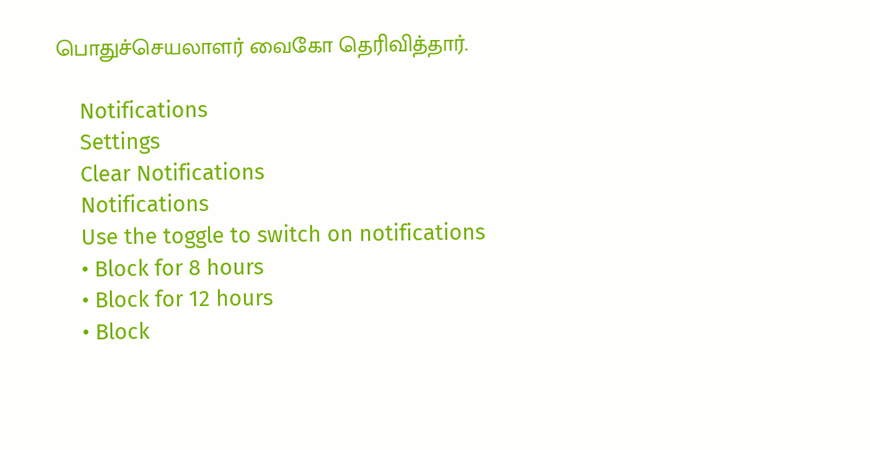பொதுச்செயலாளர் வைகோ தெரிவித்தார்.

    Notifications
    Settings
    Clear Notifications
    Notifications
    Use the toggle to switch on notifications
    • Block for 8 hours
    • Block for 12 hours
    • Block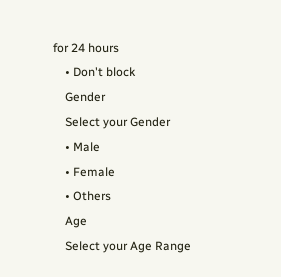for 24 hours
    • Don't block
    Gender
    Select your Gender
    • Male
    • Female
    • Others
    Age
    Select your Age Range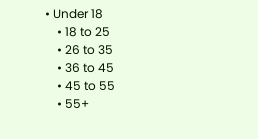• Under 18
    • 18 to 25
    • 26 to 35
    • 36 to 45
    • 45 to 55
    • 55+